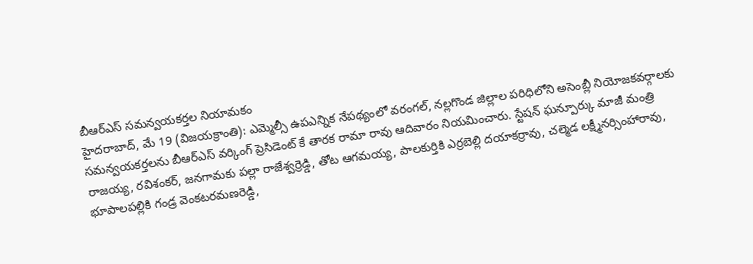బీఆర్ఎస్ సమన్వయకర్తల నియామకం
హైదరాబాద్, మే 19 (విజయక్రాంతి): ఎమ్మెల్సీ ఉపఎన్నిక నేపథ్యంలో వరంగల్, నల్లగొండ జిల్లాల పరిధిలోని అసెంబ్లీ నియోజకవర్గాలకు సమన్వయకర్తలను బీఆర్ఎస్ వర్కింగ్ ప్రెసిడెంట్ కే తారక రామా రావు ఆదివారం నియమించారు. స్టేషన్ ఘన్పూర్కు మాజీ మంత్రి రాజయ్య, రవిశంకర్, జనగామకు పల్లా రాజేశ్వర్రెడ్డి, తోట ఆగమయ్య, పాలకుర్తికి ఎర్రబెల్లి దయాకర్రావు, చల్మెడ లక్ష్మీనర్సింహారావు, భూపాలపల్లికి గండ్ర వెంకటరమణరెడ్డి,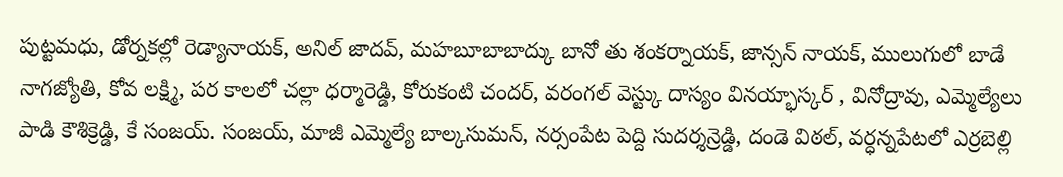పుట్టమధు, డోర్నకల్లో రెడ్యానాయక్, అనిల్ జాదవ్, మహబూబాబాద్కు బానో తు శంకర్నాయక్, జాన్సన్ నాయక్, ములుగులో బాడే నాగజ్యోతి, కోవ లక్ష్మి, పర కాలలో చల్లా ధర్మారెడ్డి, కోరుకంటి చందర్, వరంగల్ వెస్ట్కు దాస్యం వినయ్భాస్కర్ , వినోద్రావు, ఎమ్మెల్యేలు పాడి కౌశిక్రెడ్డి, కే సంజయ్. సంజయ్, మాజీ ఎమ్మెల్యే బాల్కసుమన్, నర్సంపేట పెద్ది సుదర్శన్రెడ్డి, దండె విఠల్, వర్ధన్నపేటలో ఎర్రబెల్లి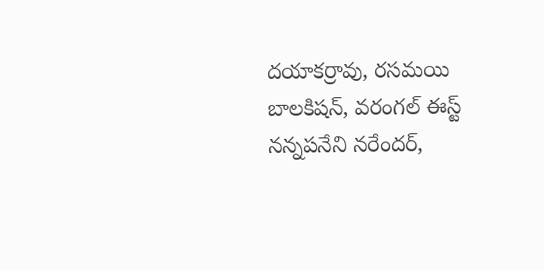దయాకర్రావు, రసమయి బాలకిషన్, వరంగల్ ఈస్ట్ నన్నపనేని నరేందర్,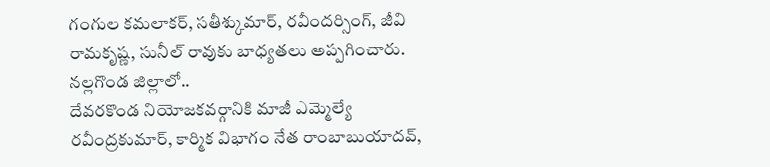గంగుల కమలాకర్, సతీశ్కుమార్, రవీందర్సింగ్, జీవి రామకృష్ణ, సునీల్ రావుకు బాధ్యతలు అప్పగించారు.
నల్లగొండ జిల్లాలో..
దేవరకొండ నియోజకవర్గానికి మాజీ ఎమ్మెల్యే రవీంద్రకుమార్, కార్మిక విభాగం నేత రాంబాబుయాదవ్,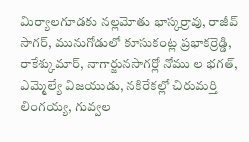మిర్యాలగూడకు నల్లమోతు భాస్కర్రావు, రాజీవ్ సాగర్, మునుగోడులో కూసుకంట్ల ప్రభాకర్రెడ్డి, రాకేశ్కుమార్, నాగార్జునసాగర్లో నోము ల భగత్, ఎమ్మెల్యే విజయుడు, నకిరేకల్లో చిరుమర్తి లింగయ్య, గువ్వల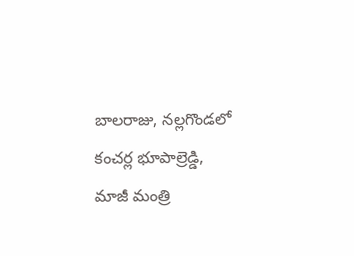బాలరాజు, నల్లగొండలో కంచర్ల భూపాల్రెడ్డి, మాజీ మంత్రి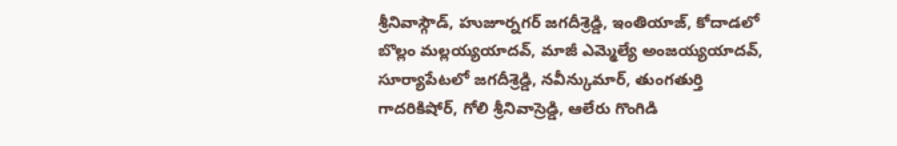శ్రీనివాస్గౌడ్, హుజూర్నగర్ జగదీశ్రెడ్డి, ఇంతియాజ్, కోదాడలో బొల్లం మల్లయ్యయాదవ్, మాజీ ఎమ్మెల్యే అంజయ్యయాదవ్, సూర్యాపేటలో జగదీశ్రెడ్డి, నవీన్కుమార్, తుంగతుర్తి గాదరికిషోర్, గోలి శ్రీనివాస్రెడ్డి, ఆలేరు గొంగిడి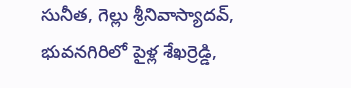సునీత, గెల్లు శ్రీనివాస్యాదవ్, భువనగిరిలో పైళ్ల శేఖర్రెడ్డి,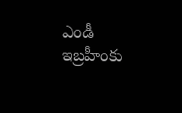ఎండీ ఇబ్రహీంకు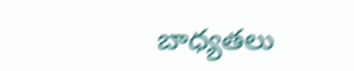బాధ్యతలు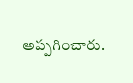అప్పగించారు.